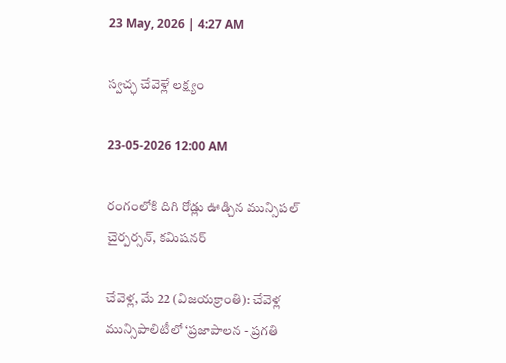23 May, 2026 | 4:27 AM

స్వచ్ఛ చేవెళ్లే లక్ష్యం

23-05-2026 12:00 AM

రంగంలోకి దిగి రోడ్లు ఊడ్చిన మున్సిపల్ చైర్పర్సన్, కమిషనర్

చేవెళ్ల, మే 22 (విజయక్రాంతి): చేవెళ్ల మున్సిపాలిటీలో ‘ప్రజాపాలన - ప్రగతి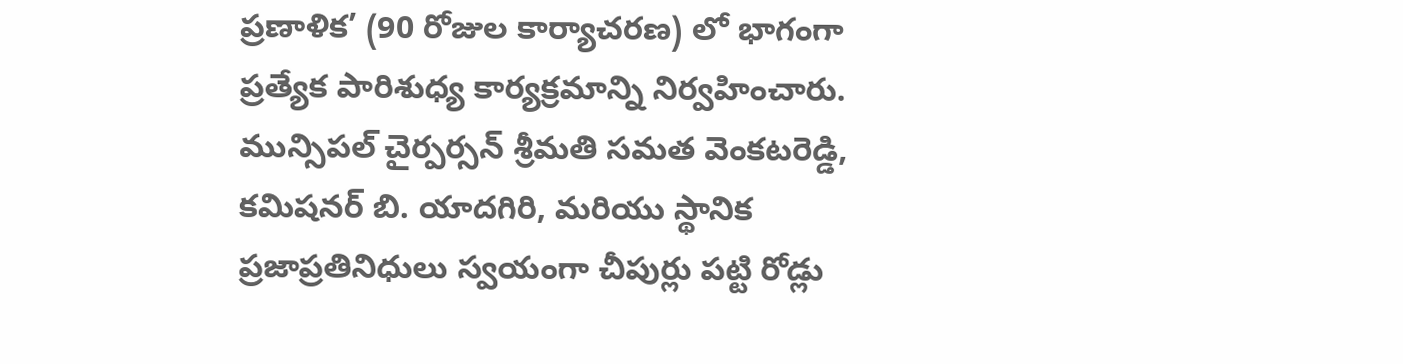ప్రణాళిక’ (90 రోజుల కార్యాచరణ) లో భాగంగా ప్రత్యేక పారిశుధ్య కార్యక్రమాన్ని నిర్వహించారు. మున్సిపల్ చైర్పర్సన్ శ్రీమతి సమత వెంకటరెడ్డి, కమిషనర్ బి. యాదగిరి, మరియు స్థానిక ప్రజాప్రతినిధులు స్వయంగా చీపుర్లు పట్టి రోడ్లు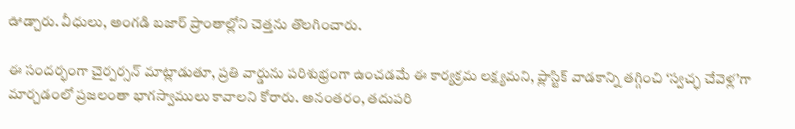ఊడ్చారు. వీధులు, అంగడి బజార్ ప్రాంతాల్లోని చెత్తను తొలగించారు.

ఈ సందర్భంగా చైర్పర్సన్ మాట్లాడుతూ, ప్రతి వార్డును పరిశుభ్రంగా ఉంచడమే ఈ కార్యక్రమ లక్ష్యమని, ప్లాస్టిక్ వాడకాన్ని తగ్గించి ‘స్వచ్ఛ చేవెళ్ల’గా మార్చడంలో ప్రజలంతా భాగస్వాములు కావాలని కోరారు. అనంతరం, తదుపరి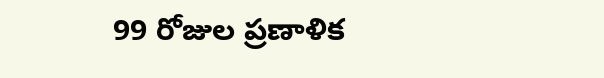99 రోజుల ప్రణాళిక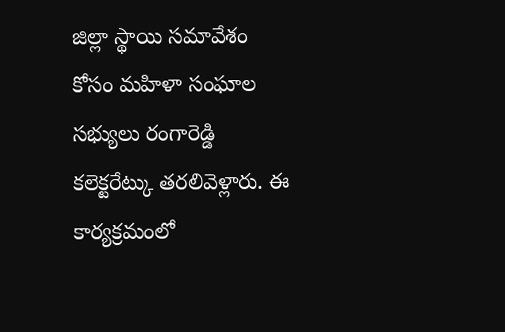జిల్లా స్థాయి సమావేశం కోసం మహిళా సంఘాల సభ్యులు రంగారెడ్డి కలెక్టరేట్కు తరలివెళ్లారు. ఈ కార్యక్రమంలో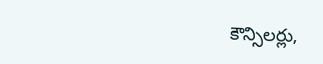కౌన్సిలర్లు,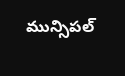మున్సిపల్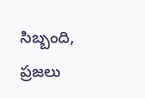సిబ్బంది, ప్రజలు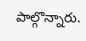పాల్గొన్నారు.